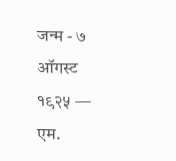जन्म - ७ ऑगस्ट १९२५ — एम.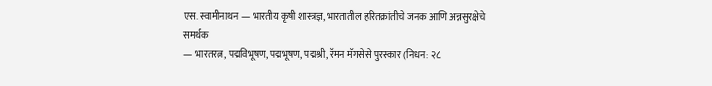एस. स्वामीनाथन — भारतीय कृषी शास्त्रज्ञ, भारतातील हरितक्रांतीचे जनक आणि अन्नसुरक्षेचे समर्थक
— भारतरत्न, पद्मविभूषण, पद्मभूषण, पद्मश्री, रॅमन मॅगसेसे पुरस्कार (निधन: २८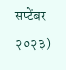सप्टेंबर २०२३)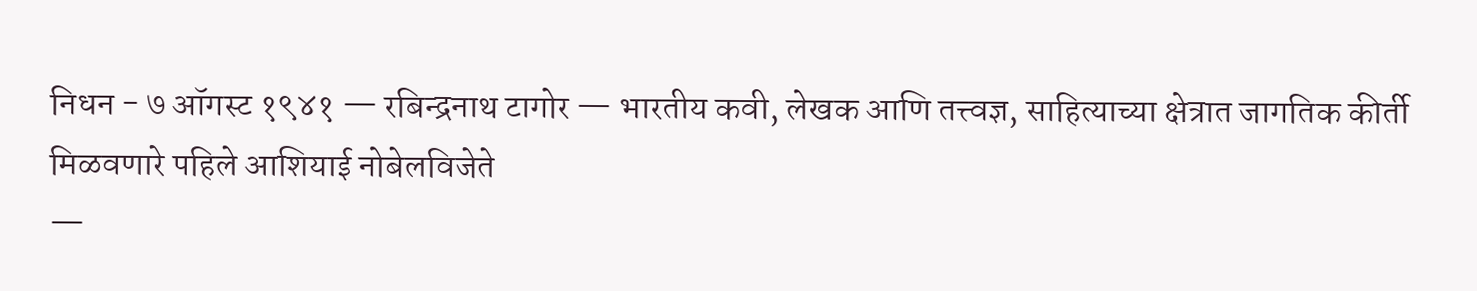निधन - ७ ऑगस्ट १९४१ — रबिन्द्रनाथ टागोर — भारतीय कवी, लेखक आणि तत्त्वज्ञ, साहित्याच्या क्षेत्रात जागतिक कीर्ती मिळवणारे पहिले आशियाई नोबेलविजेते
—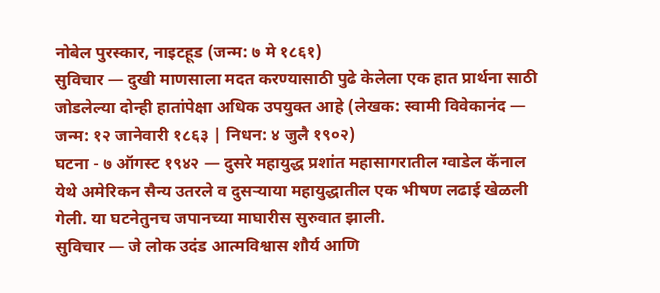नोबेल पुरस्कार, नाइटहूड (जन्म: ७ मे १८६१)
सुविचार — दुखी माणसाला मदत करण्यासाठी पुढे केलेला एक हात प्रार्थना साठी जोडलेल्या दोन्ही हातांपेक्षा अधिक उपयुक्त आहे (लेखक: स्वामी विवेकानंद — जन्म: १२ जानेवारी १८६३ | निधन: ४ जुलै १९०२)
घटना - ७ ऑगस्ट १९४२ — दुसरे महायुद्ध प्रशांत महासागरातील ग्वाडेल कॅनाल येथे अमेरिकन सैन्य उतरले व दुसऱ्याया महायुद्धातील एक भीषण लढाई खेळली गेली. या घटनेतुनच जपानच्या माघारीस सुरुवात झाली.
सुविचार — जे लोक उदंड आत्मविश्वास शौर्य आणि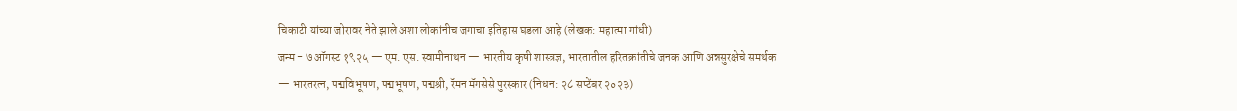चिकाटी यांच्या जोरावर नेते झाले अशा लोकांनीच जगाचा इतिहास घडला आहे (लेखक: महात्मा गांधी)
जन्म - ७ ऑगस्ट १९२५ — एम. एस. स्वामीनाथन — भारतीय कृषी शास्त्रज्ञ, भारतातील हरितक्रांतीचे जनक आणि अन्नसुरक्षेचे समर्थक
— भारतरत्न, पद्मविभूषण, पद्मभूषण, पद्मश्री, रॅमन मॅगसेसे पुरस्कार (निधन: २८ सप्टेंबर २०२३)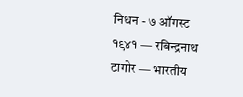निधन - ७ ऑगस्ट १९४१ — रबिन्द्रनाथ टागोर — भारतीय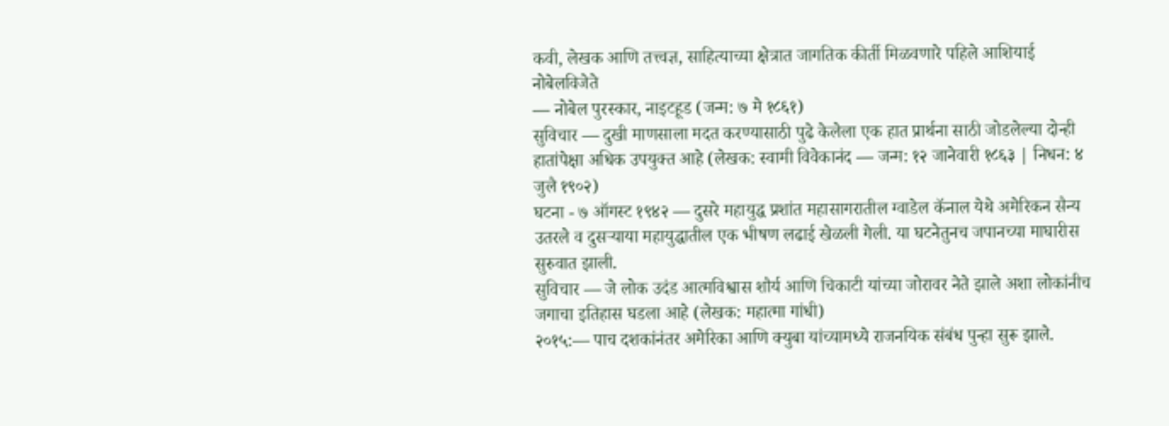कवी, लेखक आणि तत्त्वज्ञ, साहित्याच्या क्षेत्रात जागतिक कीर्ती मिळवणारे पहिले आशियाई नोबेलविजेते
— नोबेल पुरस्कार, नाइटहूड (जन्म: ७ मे १८६१)
सुविचार — दुखी माणसाला मदत करण्यासाठी पुढे केलेला एक हात प्रार्थना साठी जोडलेल्या दोन्ही हातांपेक्षा अधिक उपयुक्त आहे (लेखक: स्वामी विवेकानंद — जन्म: १२ जानेवारी १८६३ | निधन: ४ जुलै १९०२)
घटना - ७ ऑगस्ट १९४२ — दुसरे महायुद्ध प्रशांत महासागरातील ग्वाडेल कॅनाल येथे अमेरिकन सैन्य उतरले व दुसऱ्याया महायुद्धातील एक भीषण लढाई खेळली गेली. या घटनेतुनच जपानच्या माघारीस सुरुवात झाली.
सुविचार — जे लोक उदंड आत्मविश्वास शौर्य आणि चिकाटी यांच्या जोरावर नेते झाले अशा लोकांनीच जगाचा इतिहास घडला आहे (लेखक: महात्मा गांधी)
२०१५:— पाच दशकांनंतर अमेरिका आणि क्युबा यांच्यामध्ये राजनयिक संबंध पुन्हा सुरू झाले.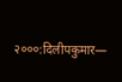२०००:दिलीपकुमार—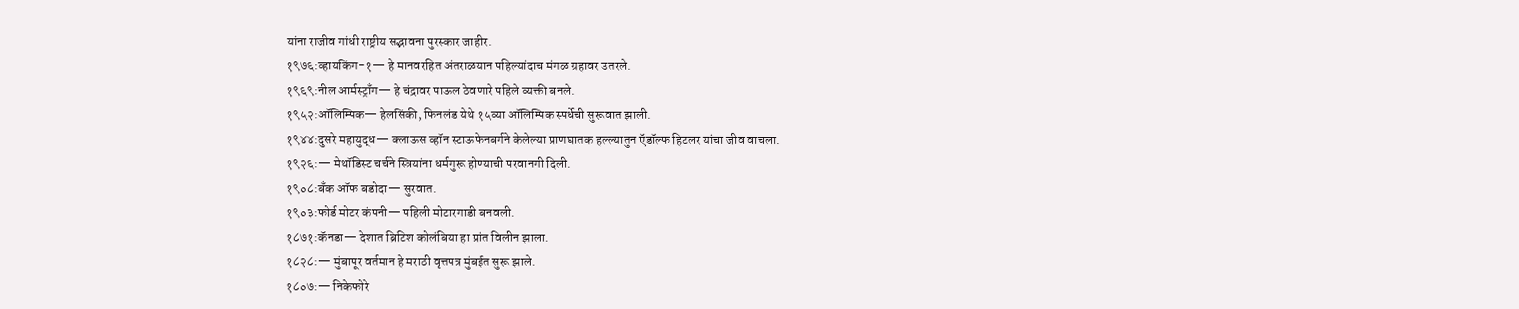यांना राजीव गांधी राष्ट्रीय सद्भावना पुरस्कार जाहीर.
१९७६:व्हायकिंग-१— हे मानवरहित अंतराळयान पहिल्यांदाच मंगळ ग्रहावर उतरले.
१९६९:नील आर्मस्ट्राँग— हे चंद्रावर पाऊल ठेवणारे पहिले व्यक्ती बनले.
१९५२:ऑलिम्पिक— हेलसिंकी, फिनलंड येथे १५व्या ऑलिम्पिक स्पर्धेची सुरूवात झाली.
१९४४:दुसरे महायुद्ध— क्लाऊस व्हॉन स्टाऊफेनबर्गने केलेल्या प्राणघातक हल्ल्यातुन ऍडॉल्फ हिटलर यांचा जीव वाचला.
१९२६:— मेथॉडिस्ट चर्चने स्त्रियांना धर्मगुरू होण्याची परवानगी दिली.
१९०८:बँक ऑफ बडोदा— सुरवात.
१९०३:फोर्ड मोटर कंपनी— पहिली मोटारगाडी बनवली.
१८७१:कॅनडा— देशात ब्रिटिश कोलंबिया हा प्रांत विलीन झाला.
१८२८:— मुंबापूर वर्तमान हे मराठी वृत्तपत्र मुंबईत सुरू झाले.
१८०७:— निकेफोरे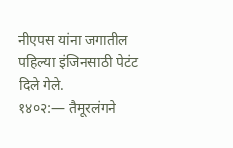नीएपस यांना जगातील पहिल्या इंजिनसाठी पेटंट दिले गेले.
१४०२:— तैमूरलंगने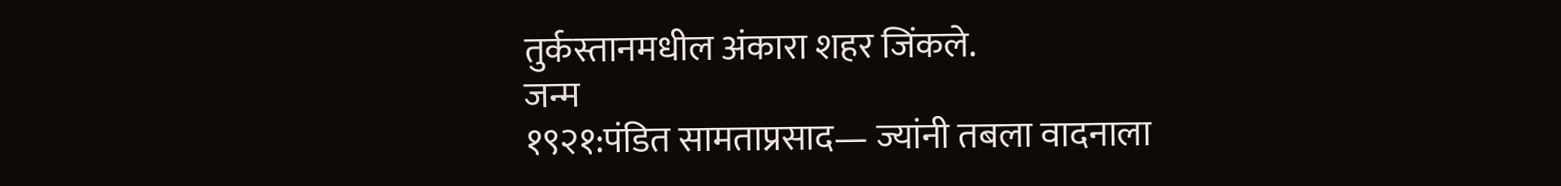तुर्कस्तानमधील अंकारा शहर जिंकले.
जन्म
१९२१:पंडित सामताप्रसाद— ज्यांनी तबला वादनाला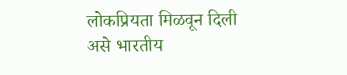लोकप्रियता मिळवून दिली असे भारतीय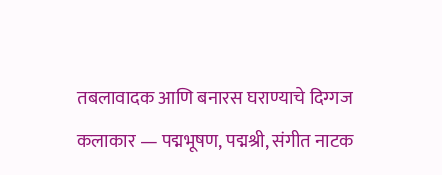तबलावादक आणि बनारस घराण्याचे दिग्गज कलाकार — पद्मभूषण, पद्मश्री, संगीत नाटक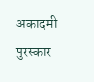अकादमी पुरस्कार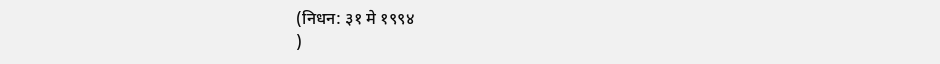(निधन: ३१ मे १९९४
)